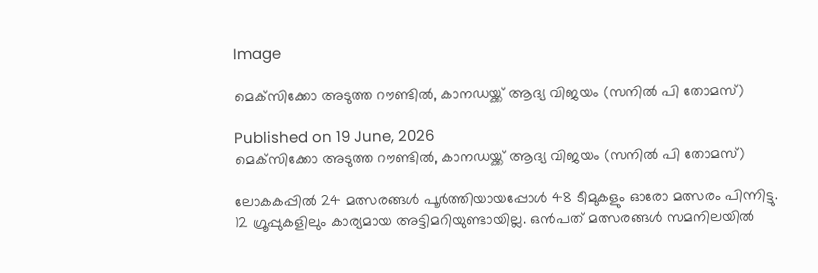Image

മെക്‌സിക്കോ അടുത്ത റൗണ്ടില്‍, കാനഡയ്ക്ക് ആദ്യ വിജയം (സനില്‍ പി തോമസ്)

Published on 19 June, 2026
മെക്‌സിക്കോ അടുത്ത റൗണ്ടില്‍, കാനഡയ്ക്ക് ആദ്യ വിജയം (സനില്‍ പി തോമസ്)

ലോകകപ്പില്‍ 24 മത്സരങ്ങള്‍ പൂര്‍ത്തിയായപ്പോള്‍ 48 ടീമുകളും ഓരോ മത്സരം പിന്നിട്ടു. 12 ഗ്രൂപ്പുകളിലും കാര്യമായ അട്ടിമറിയുണ്ടായില്ല. ഒന്‍പത് മത്സരങ്ങള്‍ സമനിലയില്‍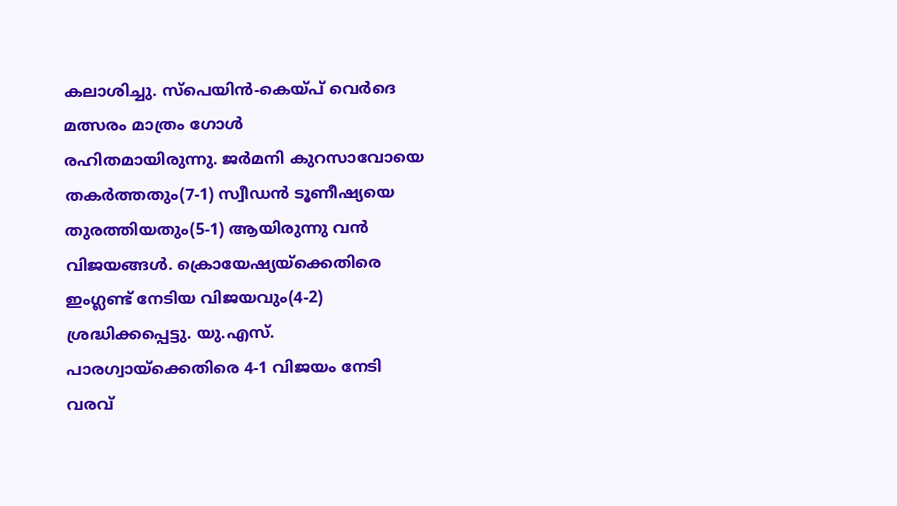കലാശിച്ചു. സ്‌പെയിന്‍-കെയ്പ് വെര്‍ദെ മത്സരം മാത്രം ഗോള്‍
രഹിതമായിരുന്നു. ജര്‍മനി കുറസാവോയെ തകര്‍ത്തതും(7-1) സ്വീഡന്‍ ടൂണീഷ്യയെ തുരത്തിയതും(5-1) ആയിരുന്നു വന്‍ വിജയങ്ങള്‍. ക്രൊയേഷ്യയ്‌ക്കെതിരെ ഇംഗ്ലണ്ട് നേടിയ വിജയവും(4-2) ശ്രദ്ധിക്കപ്പെട്ടു. യു.എസ്. പാരഗ്വായ്‌ക്കെതിരെ 4-1 വിജയം നേടി വരവ്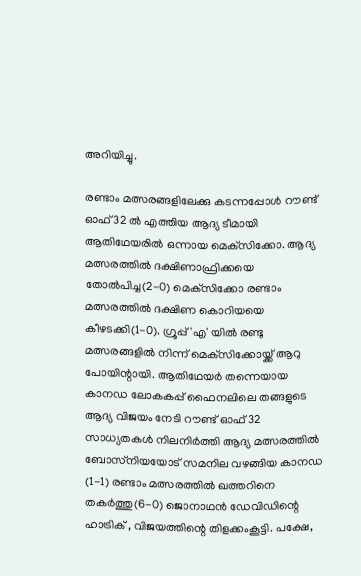അറിയിച്ചു.

രണ്ടാം മത്സരങ്ങളിലേക്കു കടന്നപ്പോള്‍ റൗണ്ട് ഓഫ് 32 ല്‍ എത്തിയ ആദ്യ ടീമായി ആതിഥേയരില്‍ ഒന്നായ മെക്‌സിക്കോ. ആദ്യ മത്സരത്തില്‍ ദക്ഷിണാഫ്രിക്കയെ തോല്‍പിച്ച(2-0) മെക്‌സിക്കോ രണ്ടാം മത്സരത്തില്‍ ദക്ഷിണ കൊറിയയെ കീഴടക്കി(1-0). ഗ്രൂപ്പ് 'എ' യില്‍ രണ്ടു മത്സരങ്ങളില്‍ നിന്ന് മെക്‌സിക്കോയ്ക്ക് ആറു പോയിന്റായി. ആതിഥേയര്‍ തന്നെയായ കാനഡ ലോകകപ്പ് ഫൈനലിലെ തങ്ങളുടെ ആദ്യ വിജയം നേടി റൗണ്ട് ഓഫ് 32 സാധ്യതകള്‍ നിലനിര്‍ത്തി ആദ്യ മത്സരത്തില്‍ ബോസ്‌നിയയോട് സമനില വഴങ്ങിയ കാനഡ (1-1) രണ്ടാം മത്സരത്തില്‍ ഖത്തറിനെ തകര്‍ത്തു(6-0) ജൊനാഥൻ ഡേവിഡിന്റെ ഹാട്രിക് , വിജയത്തിന്റെ തിളക്കംകൂട്ടി. പക്ഷേ,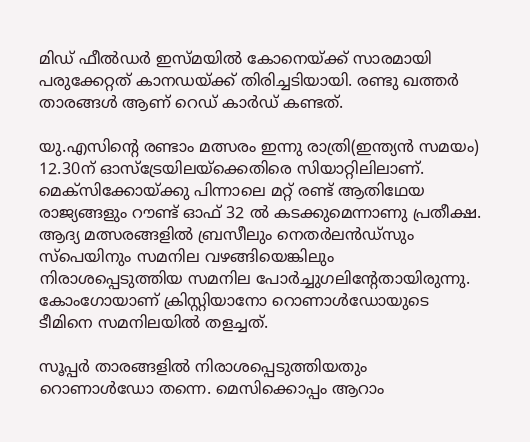മിഡ് ഫീല്‍ഡര്‍ ഇസ്മയില്‍ കോനെയ്ക്ക് സാരമായി പരുക്കേറ്റത് കാനഡയ്ക്ക് തിരിച്ചടിയായി. രണ്ടു ഖത്തര്‍ താരങ്ങള്‍ ആണ് റെഡ് കാര്‍ഡ് കണ്ടത്.

യു.എസിന്റെ രണ്ടാം മത്സരം ഇന്നു രാത്രി(ഇന്ത്യന്‍ സമയം) 12.30ന് ഓസ്‌ട്രേയിലയ്‌ക്കെതിരെ സിയാറ്റിലിലാണ്. മെക്‌സിക്കോയ്ക്കു പിന്നാലെ മറ്റ് രണ്ട് ആതിഥേയ രാജ്യങ്ങളും റൗണ്ട് ഓഫ് 32 ല്‍ കടക്കുമെന്നാണു പ്രതീക്ഷ. ആദ്യ മത്സരങ്ങളില്‍ ബ്രസീലും നെതര്‍ലന്‍ഡ്‌സും സ്‌പെയിനും സമനില വഴങ്ങിയെങ്കിലും നിരാശപ്പെടുത്തിയ സമനില പോര്‍ച്ചുഗലിന്റേതായിരുന്നു. കോംഗോയാണ് ക്രിസ്റ്റിയാനോ റൊണാള്‍ഡോയുടെ ടീമിനെ സമനിലയില്‍ തളച്ചത്.

സൂപ്പര്‍ താരങ്ങളില്‍ നിരാശപ്പെടുത്തിയതും റൊണാള്‍ഡോ തന്നെ. മെസിക്കൊപ്പം ആറാം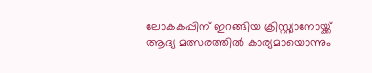ലോകകപ്പിന് ഇറങ്ങിയ ക്രിസ്റ്റ്യാനോയ്ക്ക് ആദ്യ മത്സരത്തില്‍ കാര്യമായൊന്നും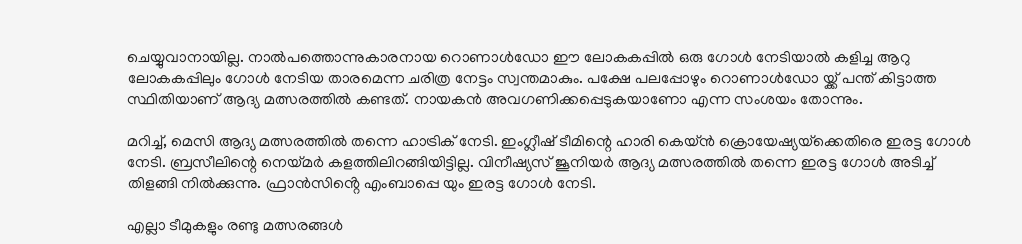ചെയ്യുവാനായില്ല. നാല്‍പത്തൊന്നുകാരനായ റൊണാള്‍ഡോ ഈ ലോകകപ്പില്‍ ഒരു ഗോള്‍ നേടിയാല്‍ കളിച്ച ആറു ലോകകപ്പിലും ഗോള്‍ നേടിയ താരമെന്ന ചരിത്ര നേട്ടം സ്വന്തമാകും. പക്ഷേ പലപ്പോഴും റൊണാൾഡോ യ്ക്ക് പന്ത് കിട്ടാത്ത സ്ഥിതിയാണ് ആദ്യ മത്സരത്തില്‍ കണ്ടത്. നായകന്‍ അവഗണിക്കപ്പെടുകയാണോ എന്ന സംശയം തോന്നും.

മറിച്ച്, മെസി ആദ്യ മത്സരത്തില്‍ തന്നെ ഹാട്രിക് നേടി. ഇംഗ്ലീഷ് ടീമിന്റെ ഹാരി കെയ്ന്‍ ക്രൊയേഷ്യയ്‌ക്കെതിരെ ഇരട്ട ഗോള്‍ നേടി. ബ്രസീലിന്റെ നെയ്മര്‍ കളത്തിലിറങ്ങിയിട്ടില്ല. വിനീഷ്യസ് ജൂനിയര്‍ ആദ്യ മത്സരത്തില്‍ തന്നെ ഇരട്ട ഗോള്‍ അടിച്ച് തിളങ്ങി നില്‍ക്കുന്നു. ഫ്രാൻസിൻ്റെ എംബാപ്പെ യും ഇരട്ട ഗോൾ നേടി.

എല്ലാ ടീമുകളും രണ്ടു മത്സരങ്ങള്‍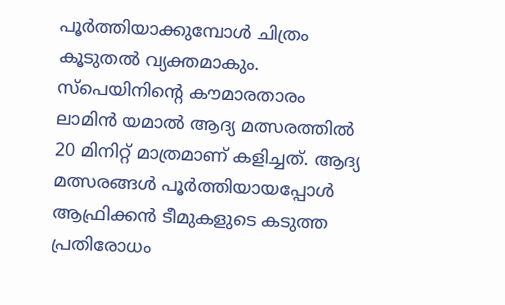പൂര്‍ത്തിയാക്കുമ്പോള്‍ ചിത്രം കൂടുതല്‍ വ്യക്തമാകും. സ്‌പെയിനിന്റെ കൗമാരതാരം ലാമിന്‍ യമാല്‍ ആദ്യ മത്സരത്തില്‍ 20 മിനിറ്റ് മാത്രമാണ് കളിച്ചത്. ആദ്യ മത്സരങ്ങള്‍ പൂര്‍ത്തിയായപ്പോള്‍ ആഫ്രിക്കന്‍ ടീമുകളുടെ കടുത്ത പ്രതിരോധം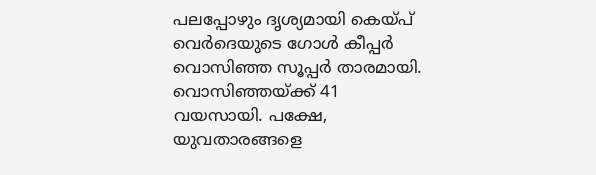പലപ്പോഴും ദൃശ്യമായി കെയ്പ് വെര്‍ദെയുടെ ഗോള്‍ കീപ്പര്‍ വൊസിഞ്ഞ സൂപ്പര്‍ താരമായി. വൊസിഞ്ഞയ്ക്ക് 41 വയസായി. പക്ഷേ, യുവതാരങ്ങളെ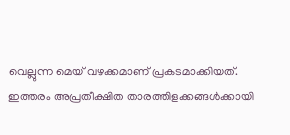വെല്ലുന്ന മെയ് വഴക്കമാണ് പ്രകടമാക്കിയത്. ഇത്തരം അപ്രതീക്ഷിത താരത്തിളക്കങ്ങള്‍ക്കായി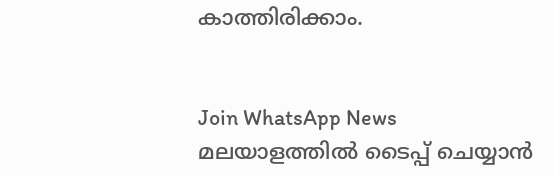കാത്തിരിക്കാം.


Join WhatsApp News
മലയാളത്തില്‍ ടൈപ്പ് ചെയ്യാന്‍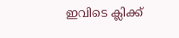ഇവിടെ ക്ലിക്ക്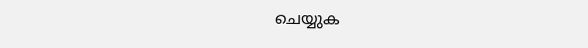ചെയ്യുക